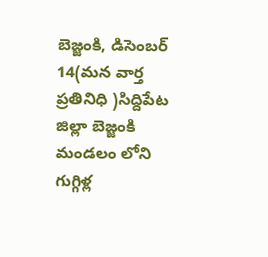బెజ్జంకి, డిసెంబర్ 14(మన వార్త ప్రతినిధి )సిద్దిపేట జిల్లా బెజ్జంకి మండలం లోని గుగ్గిళ్ల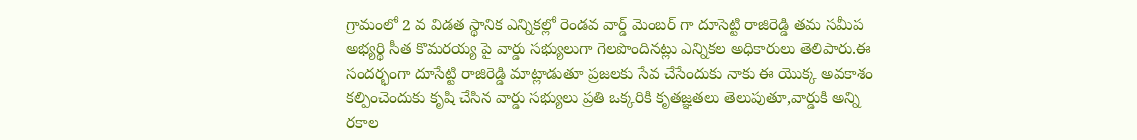గ్రామంలో 2 వ విడత స్థానిక ఎన్నికల్లో రెండవ వార్డ్ మెంబర్ గా దూసెట్టి రాజిరెడ్డి తమ సమీప అభ్యర్థి సీత కొమరయ్య పై వార్డు సభ్యులుగా గెలపొందినట్లు ఎన్నికల అధికారులు తెలిపారు.ఈ సందర్భంగా దూసేట్టి రాజిరెడ్డి మాట్లాడుతూ ప్రజలకు సేవ చేసేందుకు నాకు ఈ యొక్క అవకాశం కల్పించెందుకు కృషి చేసిన వార్డు సభ్యులు ప్రతి ఒక్కరికి కృతజ్ఞతలు తెలుపుతూ,వార్డుకి అన్ని రకాల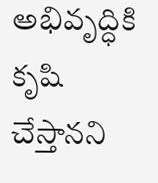అభివృద్ధికి కృషి చేస్తానని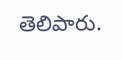తెలిపారు.